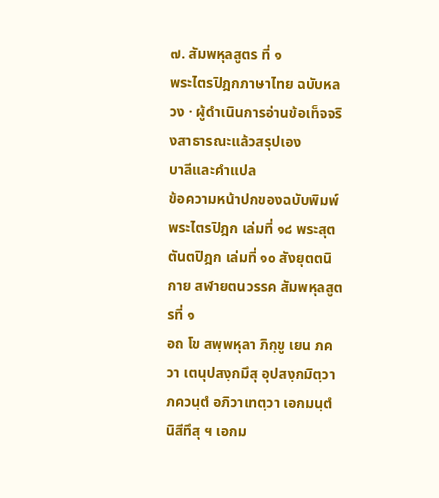๗. สัมพหุลสูตร ที่ ๑
พระไตรปิฎกภาษาไทย ฉบับหลวง · ผู้ดำเนินการอ่านข้อเท็จจริงสาธารณะแล้วสรุปเอง
บาลีและคำแปล
ข้อความหน้าปกของฉบับพิมพ์
พระไตรปิฎก เล่มที่ ๑๘ พระสุตตันตปิฎก เล่มที่ ๑๐ สังยุตตนิกาย สฬายตนวรรค สัมพหุลสูตรที่ ๑
อถ โข สพฺพหุลา ภิกฺขู เยน ภควา เตนุปสงฺกมึสุ อุปสงฺกมิตฺวา ภควนฺตํ อภิวาเทตฺวา เอกมนฺตํ นิสีทึสุ ฯ เอกม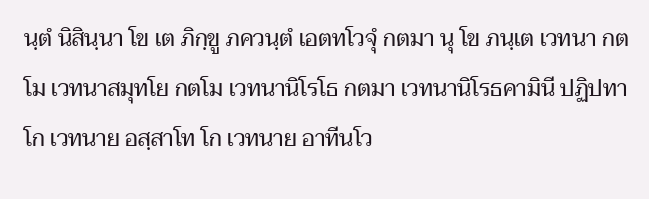นฺตํ นิสินฺนา โข เต ภิกฺขู ภควนฺตํ เอตทโวจุํ กตมา นุ โข ภนฺเต เวทนา กตโม เวทนาสมุทโย กตโม เวทนานิโรโธ กตมา เวทนานิโรธคามินี ปฏิปทา โก เวทนาย อสฺสาโท โก เวทนาย อาทีนโว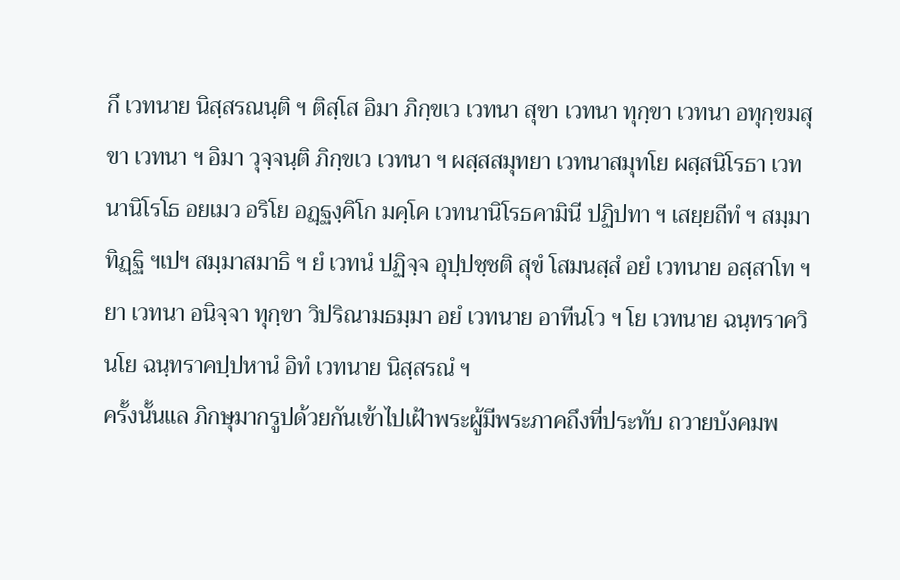กึ เวทนาย นิสฺสรณนฺติ ฯ ติสฺโส อิมา ภิกฺขเว เวทนา สุขา เวทนา ทุกฺขา เวทนา อทุกฺขมสุขา เวทนา ฯ อิมา วุจฺจนฺติ ภิกฺขเว เวทนา ฯ ผสฺสสมุทยา เวทนาสมุทโย ผสฺสนิโรธา เวทนานิโรโธ อยเมว อริโย อฏฺฐงฺคิโก มคฺโค เวทนานิโรธคามินี ปฏิปทา ฯ เสยฺยถีทํ ฯ สมฺมาทิฏฺฐิ ฯเปฯ สมฺมาสมาธิ ฯ ยํ เวทนํ ปฏิจฺจ อุปฺปชฺชติ สุขํ โสมนสฺสํ อยํ เวทนาย อสฺสาโท ฯ ยา เวทนา อนิจฺจา ทุกฺขา วิปริณามธมฺมา อยํ เวทนาย อาทีนโว ฯ โย เวทนาย ฉนฺทราควินโย ฉนฺทราคปฺปหานํ อิทํ เวทนาย นิสฺสรณํ ฯ
ครั้งนั้นแล ภิกษุมากรูปด้วยกันเข้าไปเฝ้าพระผู้มีพระภาคถึงที่ประทับ ถวายบังคมพ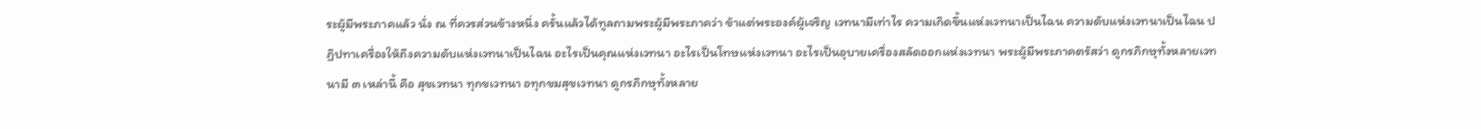ระผู้มีพระภาคแล้ว นั่ง ณ ที่ควรส่วนข้างหนึ่ง ครั้นแล้วได้ทูลถามพระผู้มีพระภาคว่า ข้าแต่พระองค์ผู้เจริญ เวทนามีเท่าไร ความเกิดขึ้นแห่งเวทนาเป็นไฉน ความดับแห่งเวทนาเป็นไฉน ปฏิปทาเครื่องให้ถึงความดับแห่งเวทนาเป็นไฉน อะไรเป็นคุณแห่งเวทนา อะไรเป็นโทษแห่งเวทนา อะไรเป็นอุบายเครื่องสลัดออกแห่งเวทนา พระผู้มีพระภาคตรัสว่า ดูกรภิกษุทั้งหลายเวทนามี ๓ เหล่านี้ คือ สุขเวทนา ทุกขเวทนา อทุกขมสุขเวทนา ดูกรภิกษุทั้งหลาย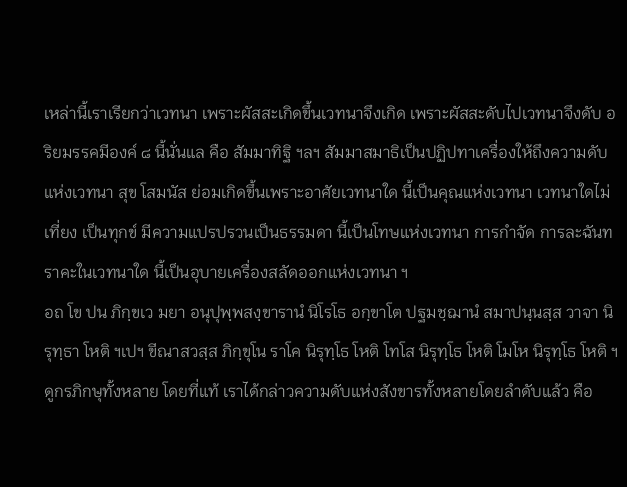เหล่านี้เราเรียกว่าเวทนา เพราะผัสสะเกิดขึ้นเวทนาจึงเกิด เพราะผัสสะดับไปเวทนาจึงดับ อริยมรรคมีองค์ ๘ นี้นั่นแล คือ สัมมาทิฐิ ฯลฯ สัมมาสมาธิเป็นปฏิปทาเครื่องให้ถึงความดับแห่งเวทนา สุข โสมนัส ย่อมเกิดขึ้นเพราะอาศัยเวทนาใด นี้เป็นคุณแห่งเวทนา เวทนาใดไม่เที่ยง เป็นทุกข์ มีความแปรปรวนเป็นธรรมดา นี้เป็นโทษแห่งเวทนา การกำจัด การละฉันทราคะในเวทนาใด นี้เป็นอุบายเครื่องสลัดออกแห่งเวทนา ฯ
อถ โข ปน ภิกฺขเว มยา อนุปุพฺพสงฺขารานํ นิโรโธ อกฺขาโต ปฐมชฺฌานํ สมาปนฺนสฺส วาจา นิรุทฺธา โหติ ฯเปฯ ขีณาสวสฺส ภิกฺขุโน ราโค นิรุทฺโธ โหติ โทโส นิรุทฺโธ โหติ โมโห นิรุทฺโธ โหติ ฯ
ดูกรภิกษุทั้งหลาย โดยที่แท้ เราได้กล่าวความดับแห่งสังขารทั้งหลายโดยลำดับแล้ว คือ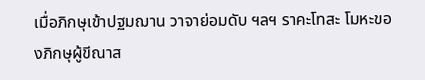เมื่อภิกษุเข้าปฐมฌาน วาจาย่อมดับ ฯลฯ ราคะโทสะ โมหะของภิกษุผู้ขีณาส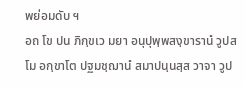พย่อมดับ ฯ
อถ โข ปน ภิกฺขเว มยา อนุปุพฺพสงฺขารานํ วูปสโม อกฺขาโต ปฐมชฺฌานํ สมาปนฺนสฺส วาจา วูป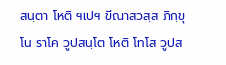สนฺตา โหติ ฯเปฯ ขีณาสวสฺส ภิกฺขุโน ราโค วูปสนฺโต โหติ โทโส วูปส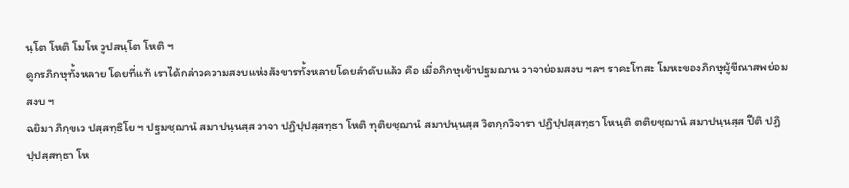นฺโต โหติ โมโห วูปสนฺโต โหติ ฯ
ดูกรภิกษุทั้งหลาย โดยที่แท้ เราได้กล่าวความสงบแห่งสังขารทั้งหลายโดยลำดับแล้ว คือ เมื่อภิกษุเข้าปฐมฌาน วาจาย่อมสงบ ฯลฯ ราคะโทสะ โมหะของภิกษุผู้ขีณาสพย่อมสงบ ฯ
ฉยิมา ภิกฺขเว ปสฺสทฺธิโย ฯ ปฐมชฺฌานํ สมาปนฺนสฺส วาจา ปฏิปฺปสฺสทฺธา โหติ ทุติยชฺฌานํ สมาปนฺนสฺส วิตกฺกวิจารา ปฏิปฺปสฺสทฺธา โหนฺติ ตติยชฺฌานํ สมาปนฺนสฺส ปีติ ปฏิปฺปสฺสทฺธา โห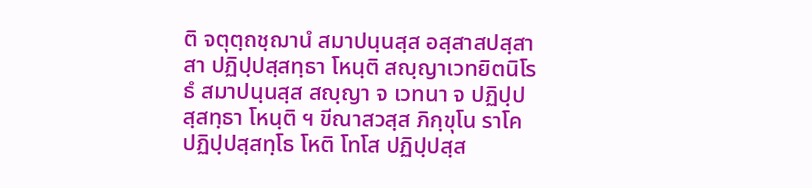ติ จตุตฺถชฺฌานํ สมาปนฺนสฺส อสฺสาสปสฺสาสา ปฏิปฺปสฺสทฺธา โหนฺติ สญฺญาเวทยิตนิโรธํ สมาปนฺนสฺส สญฺญา จ เวทนา จ ปฏิปฺปสฺสทฺธา โหนฺติ ฯ ขีณาสวสฺส ภิกฺขุโน ราโค ปฏิปฺปสฺสทฺโธ โหติ โทโส ปฏิปฺปสฺส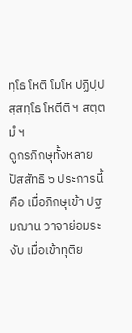ทฺโธ โหติ โมโห ปฏิปฺปสฺสทฺโธ โหตีติ ฯ สตฺตมํ ฯ
ดูกรภิกษุทั้งหลาย ปัสสัทธิ ๖ ประการนี้ คือ เมื่อภิกษุเข้า ปฐมฌาน วาจาย่อมระงับ เมื่อเข้าทุติย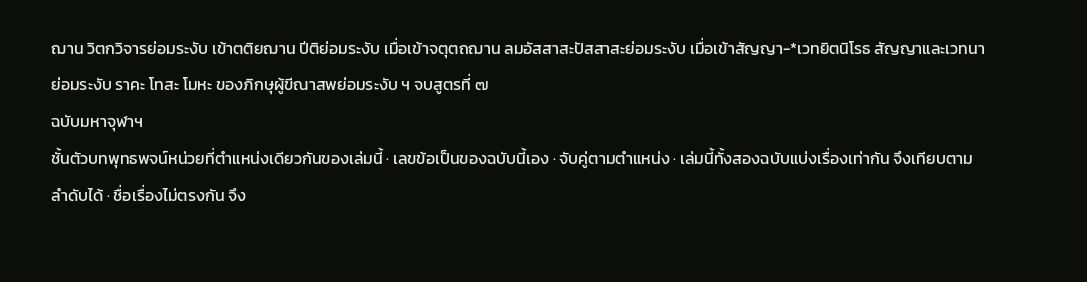ฌาน วิตกวิจารย่อมระงับ เข้าตติยฌาน ปีติย่อมระงับ เมื่อเข้าจตุตถฌาน ลมอัสสาสะปัสสาสะย่อมระงับ เมื่อเข้าสัญญา-*เวทยิตนิโรธ สัญญาและเวทนาย่อมระงับ ราคะ โทสะ โมหะ ของภิกษุผู้ขีณาสพย่อมระงับ ฯ จบสูตรที่ ๗
ฉบับมหาจุฬาฯ
ชั้นตัวบทพุทธพจน์หน่วยที่ตำแหน่งเดียวกันของเล่มนี้ · เลขข้อเป็นของฉบับนี้เอง · จับคู่ตามตำแหน่ง · เล่มนี้ทั้งสองฉบับแบ่งเรื่องเท่ากัน จึงเทียบตามลำดับได้ · ชื่อเรื่องไม่ตรงกัน จึง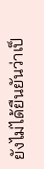ยังไม่ได้ยืนยันว่าเป็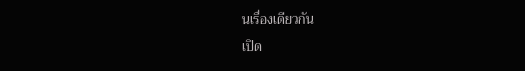นเรื่องเดียวกัน
เปิด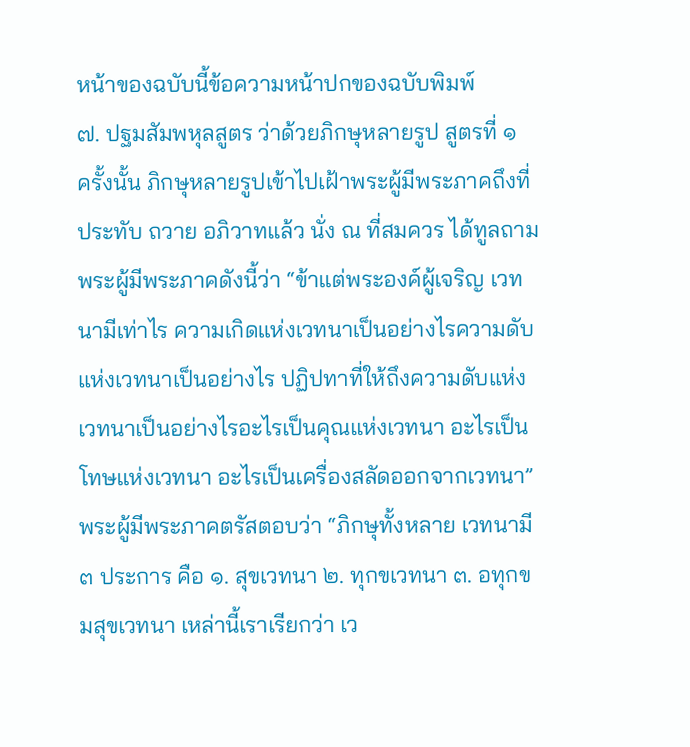หน้าของฉบับนี้ข้อความหน้าปกของฉบับพิมพ์
๗. ปฐมสัมพหุลสูตร ว่าด้วยภิกษุหลายรูป สูตรที่ ๑
ครั้งนั้น ภิกษุหลายรูปเข้าไปเฝ้าพระผู้มีพระภาคถึงที่ประทับ ถวาย อภิวาทแล้ว นั่ง ณ ที่สมควร ได้ทูลถามพระผู้มีพระภาคดังนี้ว่า “ข้าแต่พระองค์ผู้เจริญ เวทนามีเท่าไร ความเกิดแห่งเวทนาเป็นอย่างไรความดับแห่งเวทนาเป็นอย่างไร ปฏิปทาที่ให้ถึงความดับแห่งเวทนาเป็นอย่างไรอะไรเป็นคุณแห่งเวทนา อะไรเป็นโทษแห่งเวทนา อะไรเป็นเครื่องสลัดออกจากเวทนา” พระผู้มีพระภาคตรัสตอบว่า “ภิกษุทั้งหลาย เวทนามี ๓ ประการ คือ ๑. สุขเวทนา ๒. ทุกขเวทนา ๓. อทุกขมสุขเวทนา เหล่านี้เราเรียกว่า เว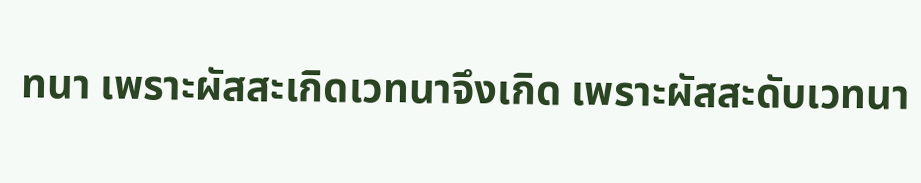ทนา เพราะผัสสะเกิดเวทนาจึงเกิด เพราะผัสสะดับเวทนา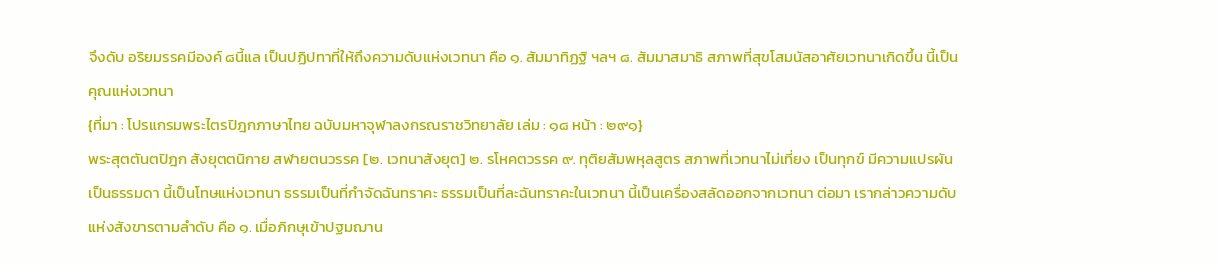จึงดับ อริยมรรคมีองค์ ๘นี้แล เป็นปฏิปทาที่ให้ถึงความดับแห่งเวทนา คือ ๑. สัมมาทิฏฐิ ฯลฯ ๘. สัมมาสมาธิ สภาพที่สุขโสมนัสอาศัยเวทนาเกิดขึ้น นี้เป็นคุณแห่งเวทนา
{ที่มา : โปรแกรมพระไตรปิฎกภาษาไทย ฉบับมหาจุฬาลงกรณราชวิทยาลัย เล่ม : ๑๘ หน้า : ๒๙๑}
พระสุตตันตปิฎก สังยุตตนิกาย สฬายตนวรรค [๒. เวทนาสังยุต] ๒. รโหคตวรรค ๙. ทุติยสัมพหุลสูตร สภาพที่เวทนาไม่เที่ยง เป็นทุกข์ มีความแปรผันเป็นธรรมดา นี้เป็นโทษแห่งเวทนา ธรรมเป็นที่กำจัดฉันทราคะ ธรรมเป็นที่ละฉันทราคะในเวทนา นี้เป็นเครื่องสลัดออกจากเวทนา ต่อมา เรากล่าวความดับแห่งสังขารตามลำดับ คือ ๑. เมื่อภิกษุเข้าปฐมฌาน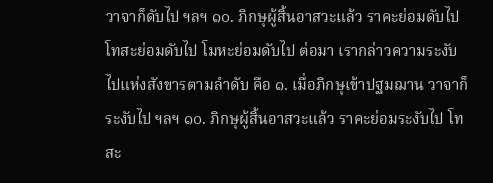วาจาก็ดับไป ฯลฯ ๑๐. ภิกษุผู้สิ้นอาสวะแล้ว ราคะย่อมดับไป โทสะย่อมดับไป โมหะย่อมดับไป ต่อมา เรากล่าวความระงับไปแห่งสังขารตามลำดับ คือ ๑. เมื่อภิกษุเข้าปฐมฌาน วาจาก็ระงับไป ฯลฯ ๑๐. ภิกษุผู้สิ้นอาสวะแล้ว ราคะย่อมระงับไป โทสะ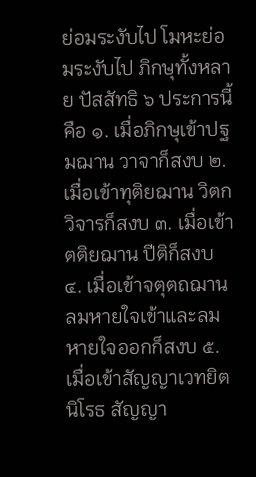ย่อมระงับไป โมหะย่อมระงับไป ภิกษุทั้งหลาย ปัสสัทธิ ๖ ประการนี้ คือ ๑. เมื่อภิกษุเข้าปฐมฌาน วาจาก็สงบ ๒. เมื่อเข้าทุติยฌาน วิตกวิจารก็สงบ ๓. เมื่อเข้าตติยฌาน ปีติก็สงบ ๔. เมื่อเข้าจตุตถฌาน ลมหายใจเข้าและลมหายใจออกก็สงบ ๕. เมื่อเข้าสัญญาเวทยิตนิโรธ สัญญา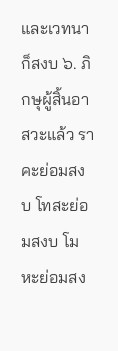และเวทนาก็สงบ ๖. ภิกษุผู้สิ้นอาสวะแล้ว ราคะย่อมสงบ โทสะย่อมสงบ โมหะย่อมสง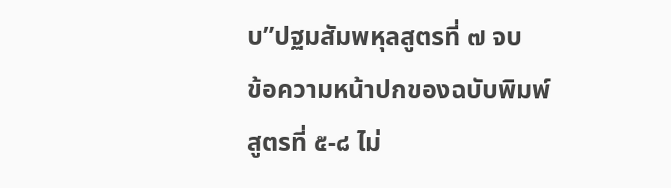บ”ปฐมสัมพหุลสูตรที่ ๗ จบ
ข้อความหน้าปกของฉบับพิมพ์
สูตรที่ ๕-๘ ไม่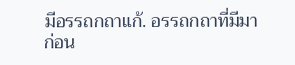มีอรรถกถาแก้. อรรถกถาที่มีมาก่อน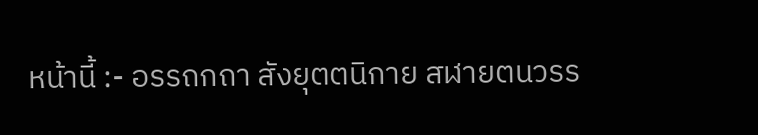หน้านี้ :- อรรถกถา สังยุตตนิกาย สฬายตนวรร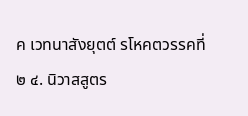ค เวทนาสังยุตต์ รโหคตวรรคที่ ๒ ๔. นิวาสสูตร